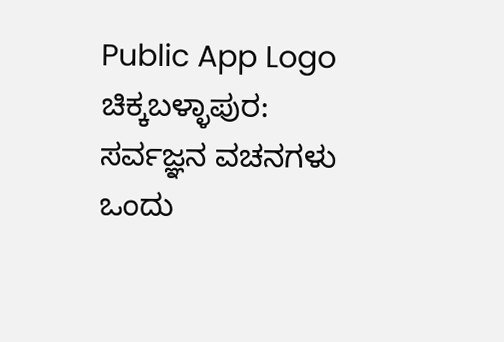Public App Logo
ಚಿಕ್ಕಬಳ್ಳಾಪುರ: ಸರ್ವಜ್ಞನ ವಚನಗಳು ಒಂದು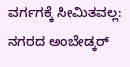ವರ್ಗಗಕ್ಕೆ ಸೀಮಿತವಲ್ಲ: ನಗರದ ಅಂಬೇಡ್ಕರ್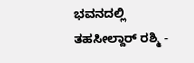ಭವನದಲ್ಲಿ ತಹಸೀಲ್ದಾರ್ ರಶ್ಮಿ -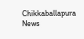Chikkaballapura News